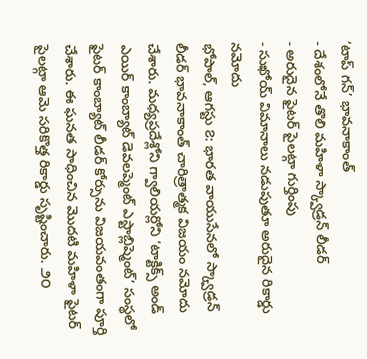‘టాప్ గన్’ భావనాకాంత్
- దేశంలోనే తొలి మహిళా స్క్వాడ్రన్ లీడర్
- అరుదైన ఫైటర్ పైలట్గా గుర్తింపు
- సుఖోయ్ విమానాలు నడుపుతూ అరుదైన రికార్డు నమోదు
భోపాల్, ఆగస్టు ౭: భారత వాయుసేనలో స్క్వాడ్రన్ లీడర్ భావనాకాంత్ చారిత్రాత్మక విజయం నమోదు చేశారు. మధ్యప్రదేశ్లోని గ్వాలియర్లోని ‘టాక్టిక్స్ అండ్ ఎయిర్ కాంబ్యాట్ డెవలప్మెంట్ ఎస్టాబ్లిష్మెంట్’ సంస్థలో ఫైటర్ కాంబ్యాట్ లీడర్ కోర్సును విజయవంతంగా పూర్తి చేశారు. ఈ ఘనత సాధించిన మొదటి మహిళా ఫైటర్ పైలట్గా ఆమె సరికొత్త రికార్డు సృష్టించారు. ౨౦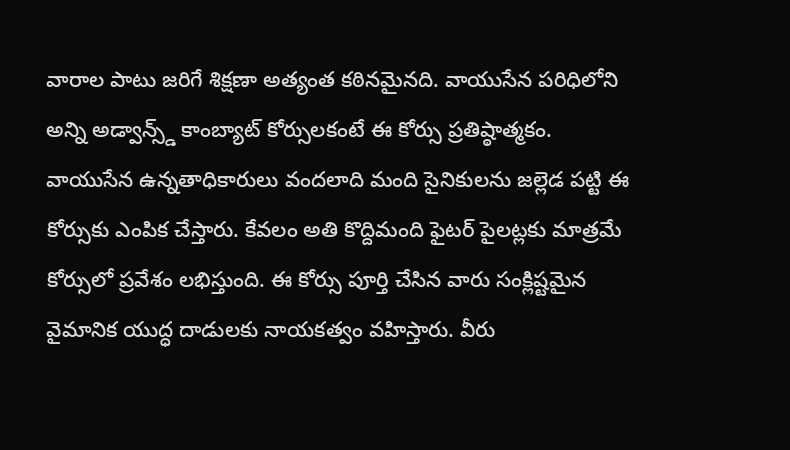వారాల పాటు జరిగే శిక్షణా అత్యంత కఠినమైనది. వాయుసేన పరిధిలోని అన్ని అడ్వాన్స్డ్ కాంబ్యాట్ కోర్సులకంటే ఈ కోర్సు ప్రతిష్ఠాత్మకం.
వాయుసేన ఉన్నతాధికారులు వందలాది మంది సైనికులను జల్లెడ పట్టి ఈ కోర్సుకు ఎంపిక చేస్తారు. కేవలం అతి కొద్దిమంది ఫైటర్ పైలట్లకు మాత్రమే కోర్సులో ప్రవేశం లభిస్తుంది. ఈ కోర్సు పూర్తి చేసిన వారు సంక్లిష్టమైన వైమానిక యుద్ధ దాడులకు నాయకత్వం వహిస్తారు. వీరు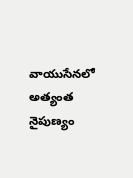వాయుసేనలో అత్యంత నైపుణ్యం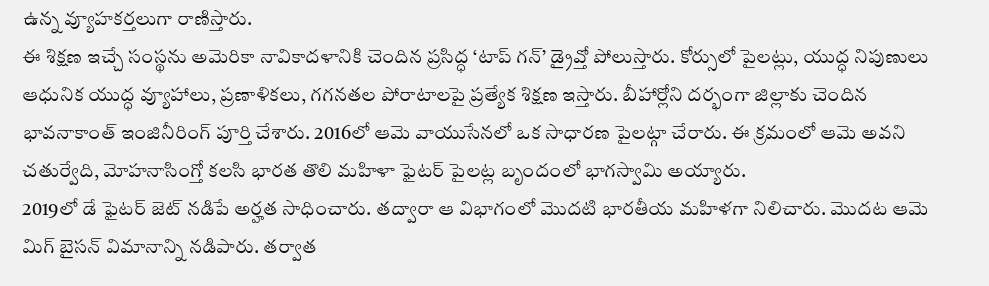ఉన్న వ్యూహకర్తలుగా రాణిస్తారు.
ఈ శిక్షణ ఇచ్చే సంస్థను అమెరికా నావికాదళానికి చెందిన ప్రసిద్ధ ‘టాప్ గన్’ డ్రైవ్తో పోలుస్తారు. కోర్సులో పైలట్లు, యుద్ధ నిపుణులు ఆధునిక యుద్ధ వ్యూహాలు, ప్రణాళికలు, గగనతల పోరాటాలపై ప్రత్యేక శిక్షణ ఇస్తారు. బీహార్లోని దర్భంగా జిల్లాకు చెందిన భావనాకాంత్ ఇంజినీరింగ్ పూర్తి చేశారు. 2016లో ఆమె వాయుసేనలో ఒక సాధారణ పైలట్గా చేరారు. ఈ క్రమంలో ఆమె అవని చతుర్వేది, మోహనాసింగ్తో కలసి భారత తొలి మహిళా ఫైటర్ పైలట్ల బృందంలో భాగస్వామి అయ్యారు.
2019లో డే ఫైటర్ జెట్ నడిపే అర్హత సాధించారు. తద్వారా ఆ విభాగంలో మొదటి భారతీయ మహిళగా నిలిచారు. మొదట ఆమె మిగ్ బైసన్ విమానాన్ని నడిపారు. తర్వాత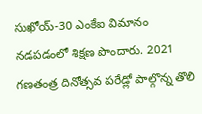సుఖోయ్-30 ఎంకేఐ విమానం నడపడంలో శిక్షణ పొందారు. 2021 గణతంత్ర దినోత్సవ పరేడ్లో పాల్గొన్న తొలి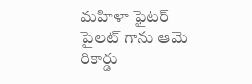మహిళా ఫైటర్ పైలట్ గాను ఆమె రికార్డు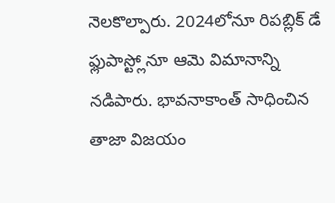నెలకొల్పారు. 2024లోనూ రిపబ్లిక్ డే ఫ్లుపాస్ట్లోనూ ఆమె విమానాన్ని నడిపారు. భావనాకాంత్ సాధించిన తాజా విజయం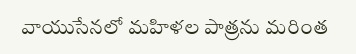వాయుసేనలో మహిళల పాత్రను మరింత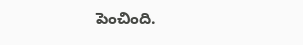పెంచింది.